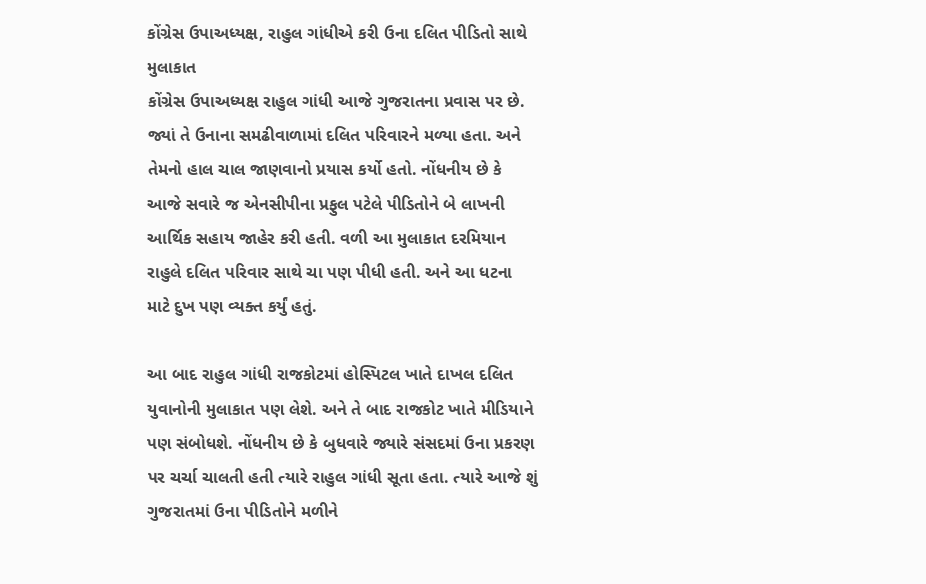કોંગ્રેસ ઉપાઅધ્યક્ષ, રાહુલ ગાંધીએ કરી ઉના દલિત પીડિતો સાથે મુલાકાત
કોંગ્રેસ ઉપાઅધ્યક્ષ રાહુલ ગાંધી આજે ગુજરાતના પ્રવાસ પર છે. જ્યાં તે ઉનાના સમઢીવાળામાં દલિત પરિવારને મળ્યા હતા. અને તેમનો હાલ ચાલ જાણવાનો પ્રયાસ કર્યો હતો. નોંધનીય છે કે આજે સવારે જ એનસીપીના પ્રફુલ પટેલે પીડિતોને બે લાખની આર્થિક સહાય જાહેર કરી હતી. વળી આ મુલાકાત દરમિયાન રાહુલે દલિત પરિવાર સાથે ચા પણ પીધી હતી. અને આ ધટના માટે દુખ પણ વ્યક્ત કર્યું હતું.

આ બાદ રાહુલ ગાંધી રાજકોટમાં હોસ્પિટલ ખાતે દાખલ દલિત યુવાનોની મુલાકાત પણ લેશે. અને તે બાદ રાજકોટ ખાતે મીડિયાને પણ સંબોધશે. નોંધનીય છે કે બુધવારે જ્યારે સંસદમાં ઉના પ્રકરણ પર ચર્ચા ચાલતી હતી ત્યારે રાહુલ ગાંધી સૂતા હતા. ત્યારે આજે શું ગુજરાતમાં ઉના પીડિતોને મળીને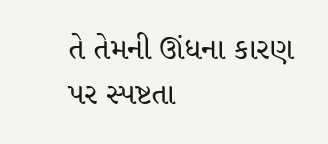તે તેમની ઊંધના કારણ પર સ્પષ્ટતા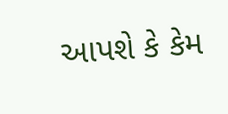આપશે કે કેમ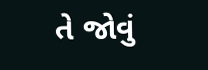તે જોવું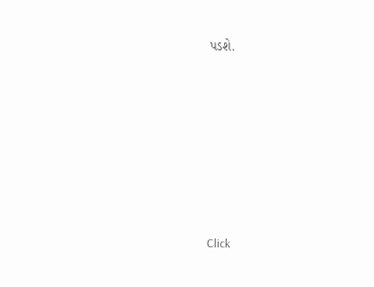પડશે.












Click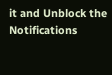it and Unblock the Notifications